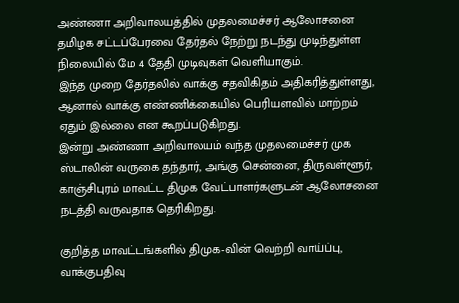அண்ணா அறிவாலயத்தில் முதலமைச்சர் ஆலோசனை
தமிழக சட்டப்பேரவை தேர்தல் நேற்று நடந்து முடிந்துள்ள நிலையில் மே 4 தேதி முடிவுகள் வெளியாகும்.
இந்த முறை தேர்தலில் வாக்கு சதவிகிதம் அதிகரித்துள்ளது, ஆனால் வாக்கு எண்ணிக்கையில் பெரியளவில் மாற்றம் ஏதும் இல்லை என கூறப்படுகிறது.
இன்று அண்ணா அறிவாலயம் வந்த முதலமைச்சர் முக ஸ்டாலின் வருகை தந்தார், அங்கு சென்னை, திருவள்ளூர், காஞ்சிபுரம் மாவட்ட திமுக வேட்பாளர்களுடன் ஆலோசனை நடத்தி வருவதாக தெரிகிறது.

குறித்த மாவட்டங்களில் திமுக-வின் வெற்றி வாய்ப்பு, வாக்குபதிவு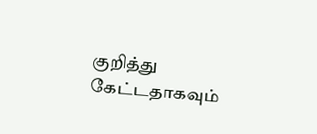குறித்து கேட்டதாகவும்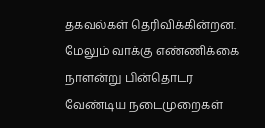தகவல்கள் தெரிவிக்கின்றன.
மேலும் வாக்கு எண்ணிக்கை நாளன்று பின்தொடர வேண்டிய நடைமுறைகள்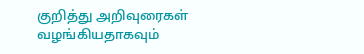குறித்து அறிவுரைகள் வழங்கியதாகவும்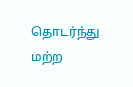தொடர்ந்து மற்ற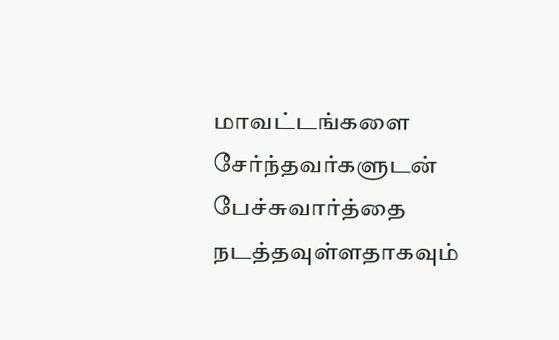மாவட்டங்களை சேர்ந்தவர்களுடன் பேச்சுவார்த்தை நடத்தவுள்ளதாகவும்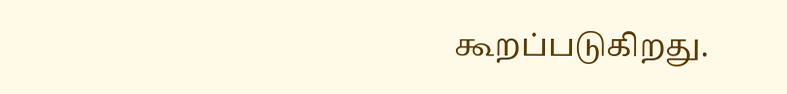கூறப்படுகிறது.